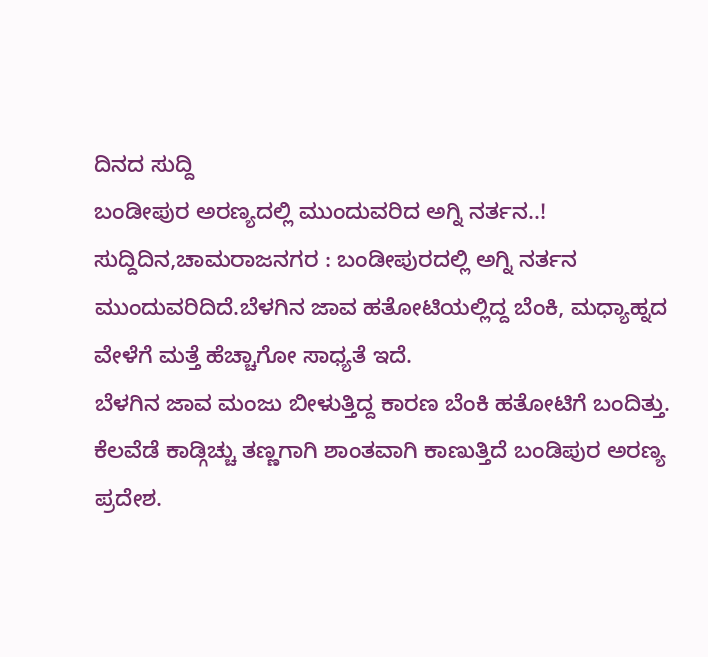ದಿನದ ಸುದ್ದಿ
ಬಂಡೀಪುರ ಅರಣ್ಯದಲ್ಲಿ ಮುಂದುವರಿದ ಅಗ್ನಿ ನರ್ತನ..!
ಸುದ್ದಿದಿನ,ಚಾಮರಾಜನಗರ : ಬಂಡೀಪುರದಲ್ಲಿ ಅಗ್ನಿ ನರ್ತನ ಮುಂದುವರಿದಿದೆ.ಬೆಳಗಿನ ಜಾವ ಹತೋಟಿಯಲ್ಲಿದ್ದ ಬೆಂಕಿ, ಮಧ್ಯಾಹ್ನದ ವೇಳೆಗೆ ಮತ್ತೆ ಹೆಚ್ಚಾಗೋ ಸಾಧ್ಯತೆ ಇದೆ.
ಬೆಳಗಿನ ಜಾವ ಮಂಜು ಬೀಳುತ್ತಿದ್ದ ಕಾರಣ ಬೆಂಕಿ ಹತೋಟಿಗೆ ಬಂದಿತ್ತು. ಕೆಲವೆಡೆ ಕಾಡ್ಗಿಚ್ಚು ತಣ್ಣಗಾಗಿ ಶಾಂತವಾಗಿ ಕಾಣುತ್ತಿದೆ ಬಂಡಿಪುರ ಅರಣ್ಯ ಪ್ರದೇಶ.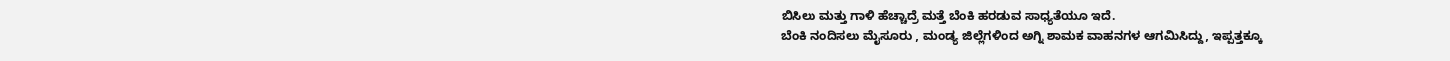ಬಿಸಿಲು ಮತ್ತು ಗಾಳಿ ಹೆಚ್ಚಾದ್ರೆ ಮತ್ತೆ ಬೆಂಕಿ ಹರಡುವ ಸಾಧ್ಯತೆಯೂ ಇದೆ.
ಬೆಂಕಿ ನಂದಿಸಲು ಮೈಸೂರು , ಮಂಡ್ಯ ಜಿಲ್ಲೆಗಳಿಂದ ಅಗ್ನಿ ಶಾಮಕ ವಾಹನಗಳ ಆಗಮಿಸಿದ್ದು, ಇಪ್ಪತ್ತಕ್ಕೂ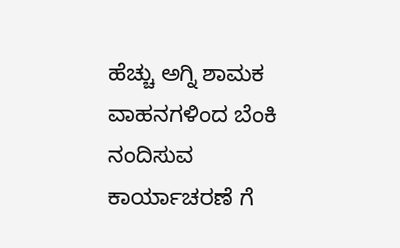ಹೆಚ್ಚು ಅಗ್ನಿ ಶಾಮಕ ವಾಹನಗಳಿಂದ ಬೆಂಕಿ ನಂದಿಸುವ ಕಾರ್ಯಾಚರಣೆ ಗೆ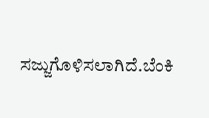ಸಜ್ಜುಗೊಳಿಸಲಾಗಿದೆ.ಬೆಂಕಿ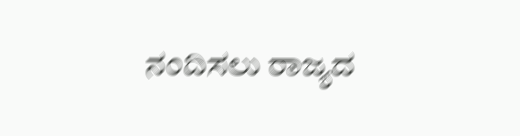ನಂದಿಸಲು ರಾಜ್ಯದ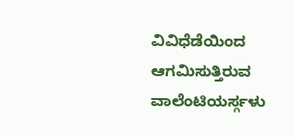ವಿವಿಧೆಡೆಯಿಂದ ಆಗಮಿಸುತ್ತಿರುವ ವಾಲೆಂಟಿಯರ್ಸ್ಗಳು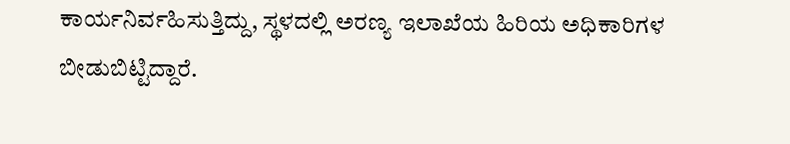ಕಾರ್ಯನಿರ್ವಹಿಸುತ್ತಿದ್ದು, ಸ್ಥಳದಲ್ಲಿ ಅರಣ್ಯ ಇಲಾಖೆಯ ಹಿರಿಯ ಅಧಿಕಾರಿಗಳ ಬೀಡುಬಿಟ್ಟಿದ್ದಾರೆ.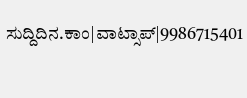ಸುದ್ದಿದಿನ.ಕಾಂ|ವಾಟ್ಸಾಪ್|9986715401